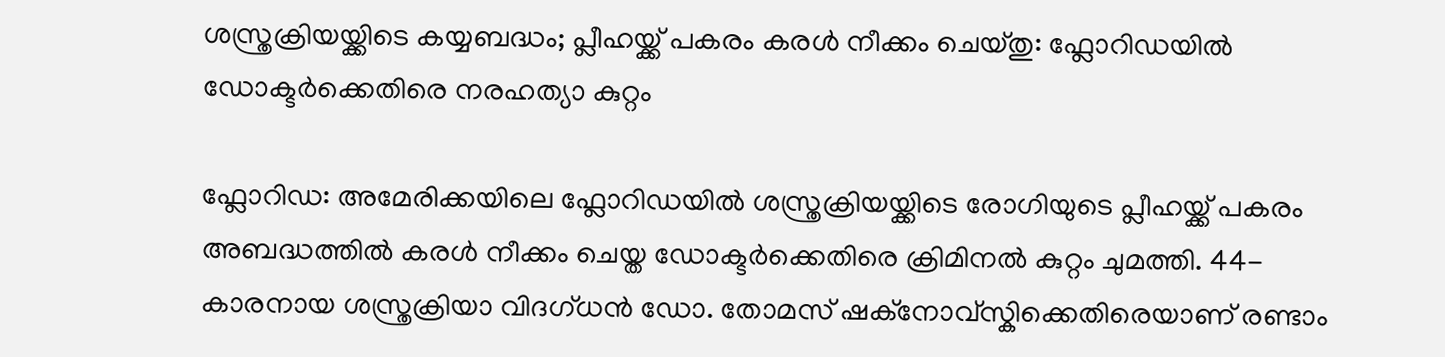ശസ്ത്രക്രിയയ്ക്കിടെ കയ്യബദ്ധം; പ്ലീഹയ്ക്ക് പകരം കരൾ നീക്കം ചെയ്തു: ഫ്ലോറിഡയിൽ ഡോക്ടർക്കെതിരെ നരഹത്യാ കുറ്റം

ഫ്ലോറിഡ: അമേരിക്കയിലെ ഫ്ലോറിഡയിൽ ശസ്ത്രക്രിയയ്ക്കിടെ രോഗിയുടെ പ്ലീഹയ്ക്ക് പകരം അബദ്ധത്തിൽ കരൾ നീക്കം ചെയ്ത ഡോക്ടർക്കെതിരെ ക്രിമിനൽ കുറ്റം ചുമത്തി. 44-കാരനായ ശസ്ത്രക്രിയാ വിദഗ്ധൻ ഡോ. തോമസ് ഷക്നോവ്സ്കിക്കെതിരെയാണ് രണ്ടാം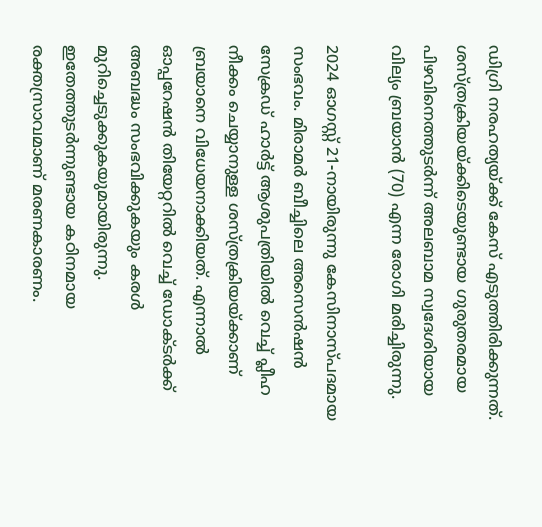ഡിഗ്രി നരഹത്യയ്ക്ക് കേസ് എടുത്തിരിക്കുന്നത്. ശസ്ത്രക്രിയയ്ക്കിടെയുണ്ടായ ഗുരുതരമായ പിഴവിനെത്തുടർന്ന് അലബാമ സ്വദേശിയായ വില്യം ബ്രയാൻ (70) എന്ന രോഗി മരിച്ചിരുന്നു.

2024 ഓഗസ്റ്റ് 21-നായിരുന്നു കേസിനാസ്പദമായ സംഭവം. മിരാമർ ബീച്ചിലെ അസെൻഷൻ സേക്രഡ് ഹാർട്ട് ആശുപത്രിയിൽ വെച്ച് പ്ലീഹ നീക്കം ചെയ്യാനുള്ള ശസ്ത്രക്രിയയ്ക്കാണ് ബ്രയാനെ വിധേയനാക്കിയത്. എന്നാൽ ഓപ്പറേഷൻ തിയേറ്ററിൽ വെച്ച് ഡോക്ടർക്ക് അബദ്ധം സംഭവിക്കുകയും കരൾ മുറിച്ചെടുക്കുകയുമായിരുന്നു. ഇതേത്തുടർന്നുണ്ടായ കഠിനമായ രക്തസ്രാവമാണ് മരണകാരണം.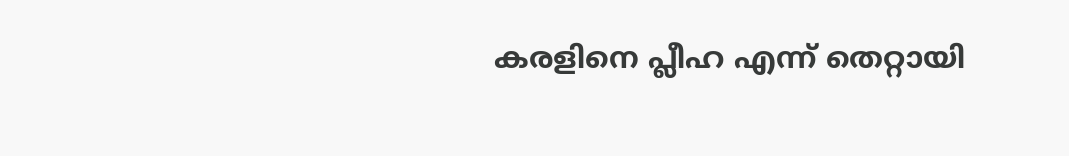കരളിനെ പ്ലീഹ എന്ന് തെറ്റായി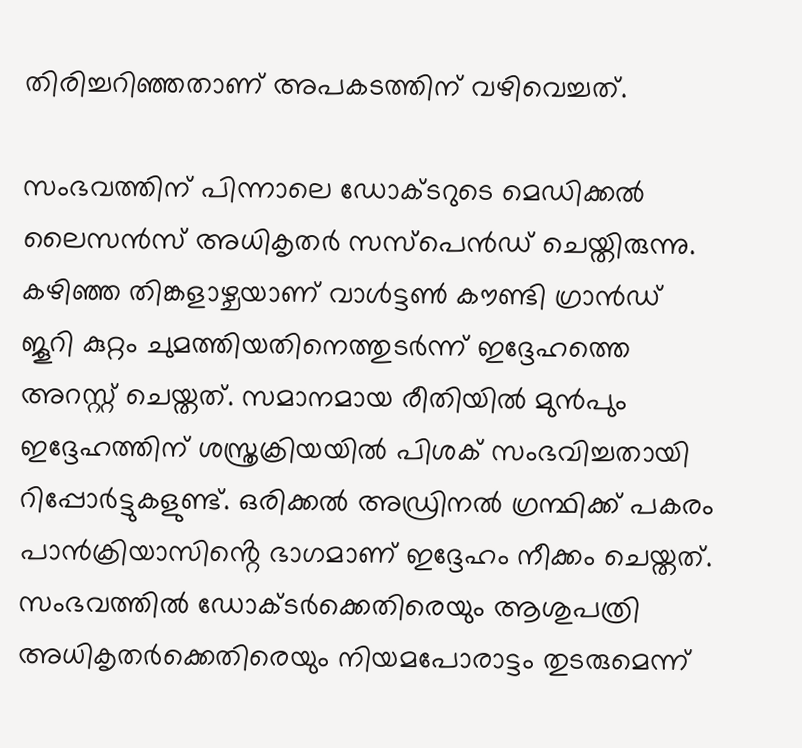തിരിച്ചറിഞ്ഞതാണ് അപകടത്തിന് വഴിവെച്ചത്.

സംഭവത്തിന് പിന്നാലെ ഡോക്ടറുടെ മെഡിക്കൽ ലൈസൻസ് അധികൃതർ സസ്പെൻഡ് ചെയ്തിരുന്നു. കഴിഞ്ഞ തിങ്കളാഴ്ചയാണ് വാൾട്ടൺ കൗണ്ടി ഗ്രാൻഡ് ജൂറി കുറ്റം ചുമത്തിയതിനെത്തുടർന്ന് ഇദ്ദേഹത്തെ അറസ്റ്റ് ചെയ്തത്. സമാനമായ രീതിയിൽ മുൻപും ഇദ്ദേഹത്തിന് ശസ്ത്രക്രിയയിൽ പിശക് സംഭവിച്ചതായി റിപ്പോർട്ടുകളുണ്ട്. ഒരിക്കൽ അഡ്രിനൽ ഗ്രന്ഥിക്ക് പകരം പാൻക്രിയാസിൻ്റെ ഭാഗമാണ് ഇദ്ദേഹം നീക്കം ചെയ്തത്. സംഭവത്തിൽ ഡോക്ടർക്കെതിരെയും ആശുപത്രി അധികൃതർക്കെതിരെയും നിയമപോരാട്ടം തുടരുമെന്ന്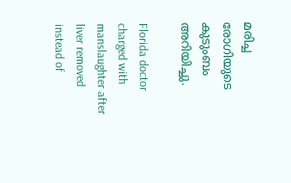മരിച്ച രോഗിയുടെ കുടുംബം അറിയിച്ചു.

Florida doctor charged with manslaughter after liver removed instead of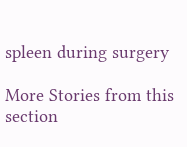spleen during surgery

More Stories from this section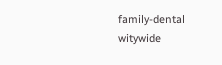family-dental
witywide